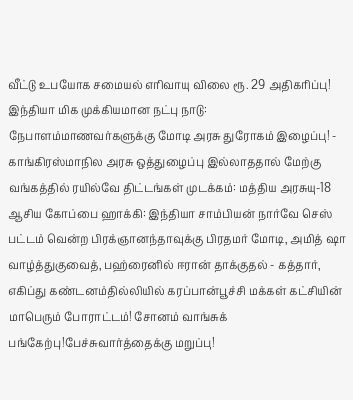வீட்டு உபயோக சமையல் எரிவாயு விலை ரூ. 29 அதிகரிப்பு! இந்தியா மிக முக்கியமான நட்பு நாடு: நேபாளம்மாணவர்களுக்கு மோடி அரசு துரோகம் இழைப்பு! - காங்கிரஸ்மாநில அரசு ஒத்துழைப்பு இல்லாததால் மேற்கு வங்கத்தில் ரயில்வே திட்டங்கள் முடக்கம்: மத்திய அரசுயு-18 ஆசிய கோப்பை ஹாக்கி: இந்தியா சாம்பியன் நார்வே செஸ் பட்டம் வென்ற பிரக்ஞானந்தாவுக்கு பிரதமர் மோடி, அமித் ஷா வாழ்த்துகுவைத், பஹ்ரைனில் ஈரான் தாக்குதல் - கத்தார், எகிப்து கண்டனம்தில்லியில் கரப்பான்பூச்சி மக்கள் கட்சியின் மாபெரும் போராட்டம்! சோனம் வாங்சுக் பங்கேற்பு!பேச்சுவார்த்தைக்கு மறுப்பு!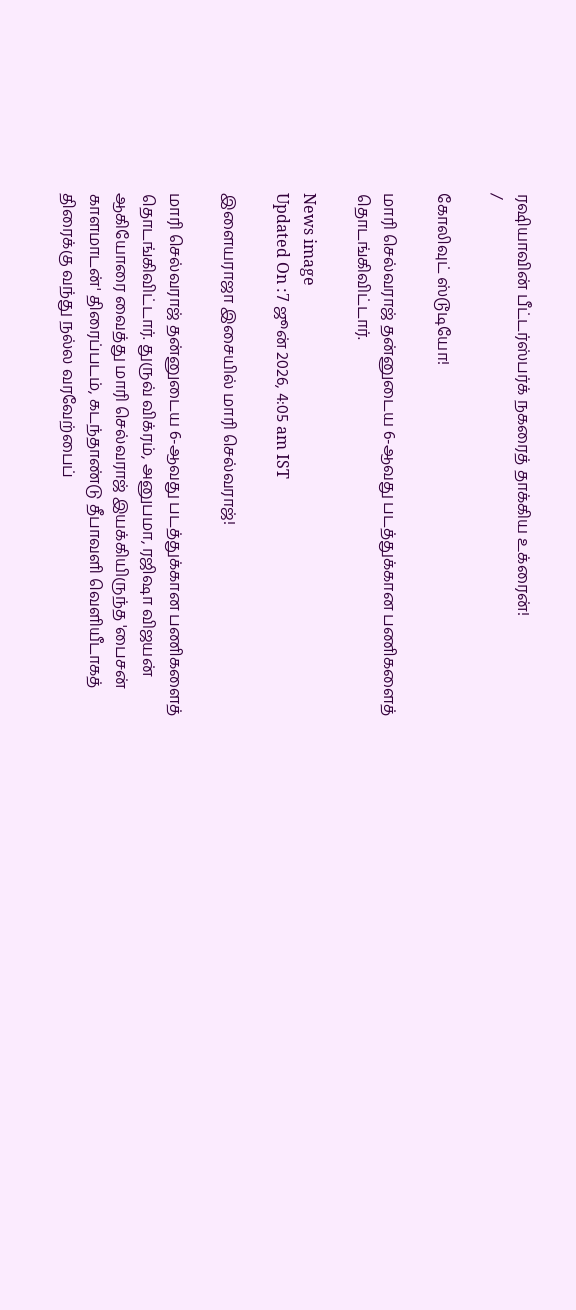ரஷியாவின் பீட்டர்ஸ்பர்க் நகரைத் தாக்கிய உக்ரைன்!
/

கோலிவுட் ஸ்டூடியோ!

மாரி செல்வராஜ் தன்னுடைய 6-ஆவது படத்துக்கான பணிகளைத் தொடங்கிவிட்டார்.

News image
Updated On :7 ஜூன் 2026, 4:05 am IST

இளையராஜா இசையில் மாரி செல்வராஜ்!

மாரி செல்வராஜ் தன்னுடைய 6-ஆவது படத்துக்கான பணிகளைத் தொடங்கிவிட்டார். துருவ் விக்ரம், அனுபமா, ரஜிஷா விஜயன் ஆகியோரை வைத்து மாரி செல்வராஜ் இயக்கியிருந்த 'பைசன் காளமாடன்' திரைப்படம், கடந்தாண்டு தீபாவளி வெளியீடாகத் திரைக்கு வந்து நல்ல வரவேற்பைப்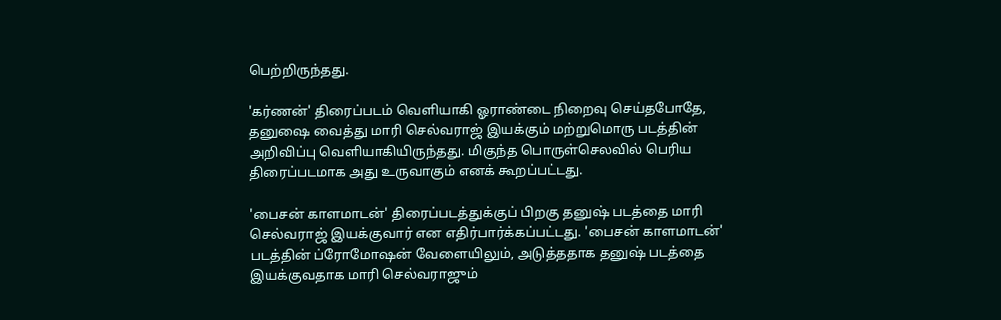பெற்றிருந்தது.

'கர்ணன்' திரைப்படம் வெளியாகி ஓராண்டை நிறைவு செய்தபோதே, தனுஷை வைத்து மாரி செல்வராஜ் இயக்கும் மற்றுமொரு படத்தின் அறிவிப்பு வெளியாகியிருந்தது. மிகுந்த பொருள்செலவில் பெரிய திரைப்படமாக அது உருவாகும் எனக் கூறப்பட்டது.

'பைசன் காளமாடன்' திரைப்படத்துக்குப் பிறகு தனுஷ் படத்தை மாரி செல்வராஜ் இயக்குவார் என எதிர்பார்க்கப்பட்டது. 'பைசன் காளமாடன்' படத்தின் ப்ரோமோஷன் வேளையிலும், அடுத்ததாக தனுஷ் படத்தை இயக்குவதாக மாரி செல்வராஜும்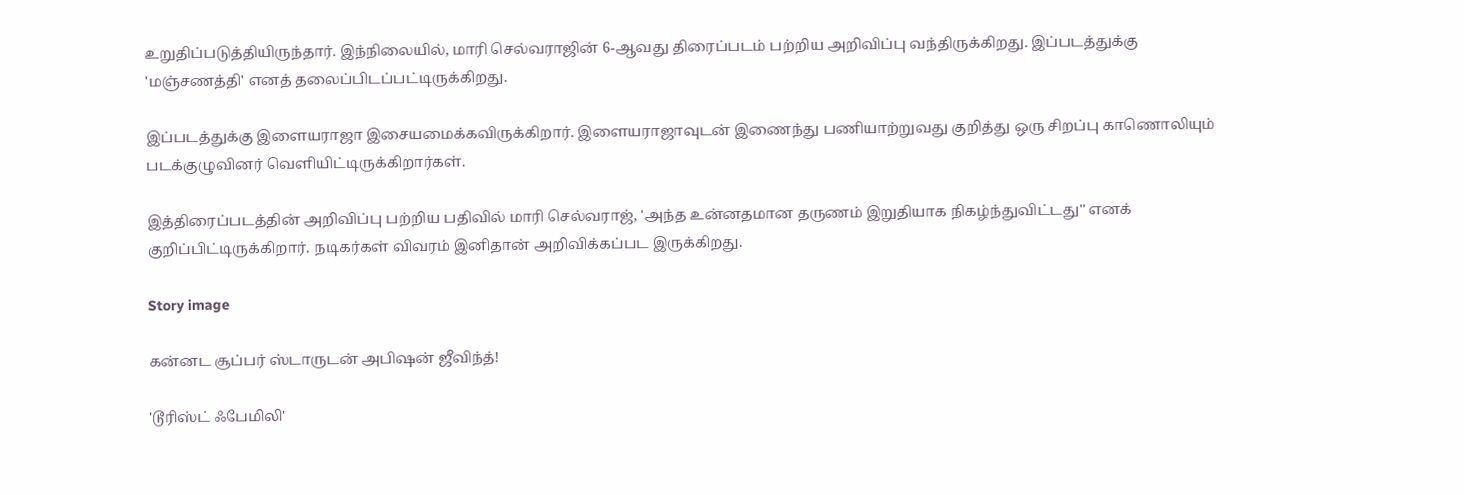உறுதிப்படுத்தியிருந்தார். இந்நிலையில், மாரி செல்வராஜின் 6-ஆவது திரைப்படம் பற்றிய அறிவிப்பு வந்திருக்கிறது. இப்படத்துக்கு 'மஞ்சணத்தி' எனத் தலைப்பிடப்பட்டிருக்கிறது.

இப்படத்துக்கு இளையராஜா இசையமைக்கவிருக்கிறார். இளையராஜாவுடன் இணைந்து பணியாற்றுவது குறித்து ஒரு சிறப்பு காணொலியும் படக்குழுவினர் வெளியிட்டிருக்கிறார்கள்.

இத்திரைப்படத்தின் அறிவிப்பு பற்றிய பதிவில் மாரி செல்வராஜ், 'அந்த உன்னதமான தருணம் இறுதியாக நிகழ்ந்துவிட்டது'' எனக் குறிப்பிட்டிருக்கிறார். நடிகர்கள் விவரம் இனிதான் அறிவிக்கப்பட இருக்கிறது.

Story image

கன்னட சூப்பர் ஸ்டாருடன் அபிஷன் ஜீவிந்த்!

'டூரிஸ்ட் ஃபேமிலி'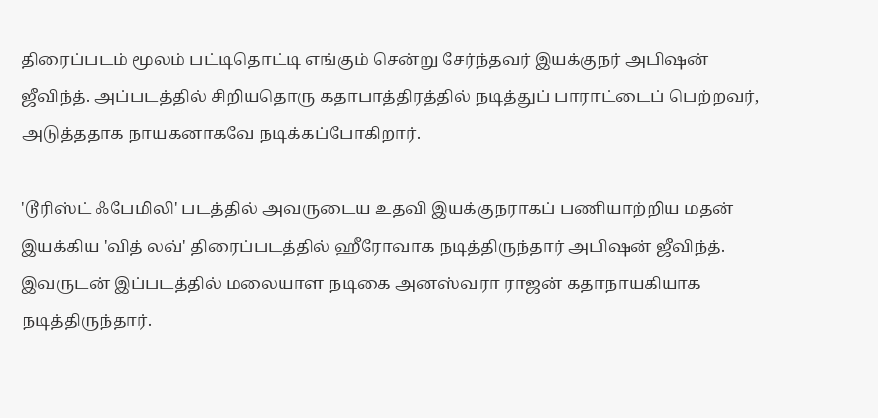திரைப்படம் மூலம் பட்டிதொட்டி எங்கும் சென்று சேர்ந்தவர் இயக்குநர் அபிஷன் ஜீவிந்த். அப்படத்தில் சிறியதொரு கதாபாத்திரத்தில் நடித்துப் பாராட்டைப் பெற்றவர், அடுத்ததாக நாயகனாகவே நடிக்கப்போகிறார்.

'டூரிஸ்ட் ஃபேமிலி' படத்தில் அவருடைய உதவி இயக்குநராகப் பணியாற்றிய மதன் இயக்கிய 'வித் லவ்' திரைப்படத்தில் ஹீரோவாக நடித்திருந்தார் அபிஷன் ஜீவிந்த். இவருடன் இப்படத்தில் மலையாள நடிகை அனஸ்வரா ராஜன் கதாநாயகியாக நடித்திருந்தார்.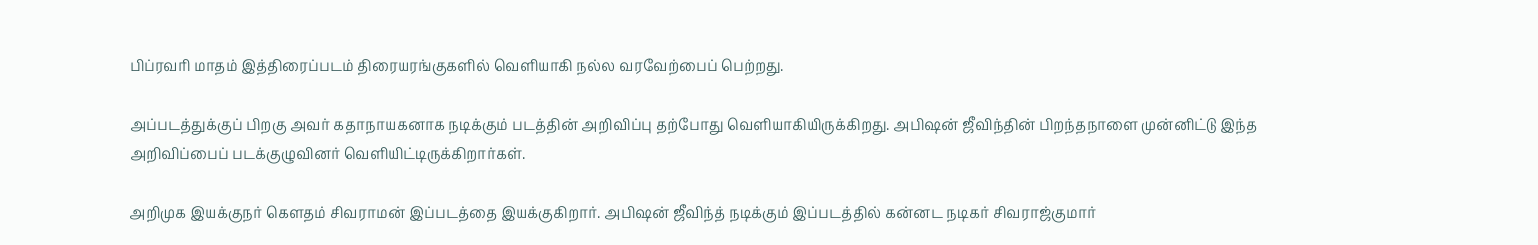பிப்ரவரி மாதம் இத்திரைப்படம் திரையரங்குகளில் வெளியாகி நல்ல வரவேற்பைப் பெற்றது.

அப்படத்துக்குப் பிறகு அவர் கதாநாயகனாக நடிக்கும் படத்தின் அறிவிப்பு தற்போது வெளியாகியிருக்கிறது. அபிஷன் ஜீவிந்தின் பிறந்தநாளை முன்னிட்டு இந்த அறிவிப்பைப் படக்குழுவினர் வெளியிட்டிருக்கிறார்கள்.

அறிமுக இயக்குநர் கெளதம் சிவராமன் இப்படத்தை இயக்குகிறார். அபிஷன் ஜீவிந்த் நடிக்கும் இப்படத்தில் கன்னட நடிகர் சிவராஜ்குமார்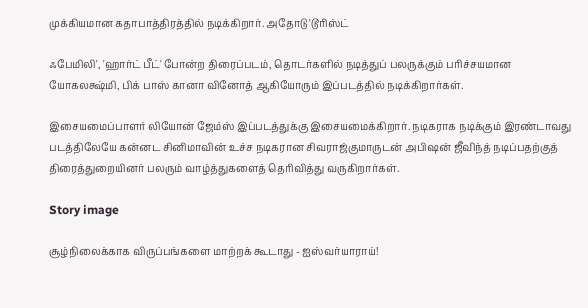முக்கியமான கதாபாத்திரத்தில் நடிக்கிறார். அதோடு 'டூரிஸ்ட்

ஃபேமிலி', 'ஹார்ட் பீட்' போன்ற திரைப்படம், தொடர்களில் நடித்துப் பலருக்கும் பரிச்சயமான யோகலக்ஷ்மி, பிக் பாஸ் கானா வினோத் ஆகியோரும் இப்படத்தில் நடிக்கிறார்கள்.

இசையமைப்பாளர் லியோன் ஜேம்ஸ் இப்படத்துக்கு இசையமைக்கிறார். நடிகராக நடிக்கும் இரண்டாவது படத்திலேயே கன்னட சினிமாவின் உச்ச நடிகரான சிவராஜ்குமாருடன் அபிஷன் ஜீவிந்த் நடிப்பதற்குத் திரைத்துறையினர் பலரும் வாழ்த்துகளைத் தெரிவித்து வருகிறார்கள்.

Story image

சூழ்நிலைக்காக விருப்பங்களை மாற்றக் கூடாது - ஐஸ்வர்யாராய்!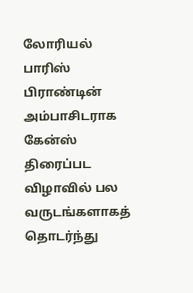லோரியல் பாரிஸ் பிராண்டின் அம்பாசிடராக கேன்ஸ் திரைப்பட விழாவில் பல வருடங்களாகத் தொடர்ந்து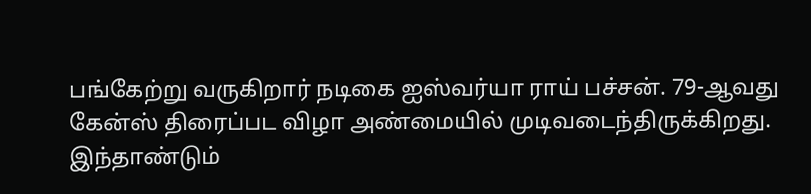பங்கேற்று வருகிறார் நடிகை ஐஸ்வர்யா ராய் பச்சன். 79-ஆவது கேன்ஸ் திரைப்பட விழா அண்மையில் முடிவடைந்திருக்கிறது. இந்தாண்டும்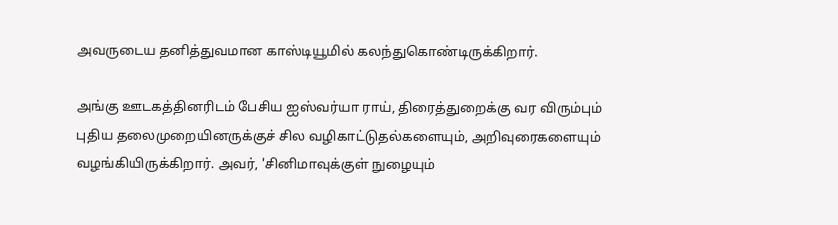அவருடைய தனித்துவமான காஸ்டியூமில் கலந்துகொண்டிருக்கிறார்.

அங்கு ஊடகத்தினரிடம் பேசிய ஐஸ்வர்யா ராய், திரைத்துறைக்கு வர விரும்பும் புதிய தலைமுறையினருக்குச் சில வழிகாட்டுதல்களையும், அறிவுரைகளையும் வழங்கியிருக்கிறார். அவர், 'சினிமாவுக்குள் நுழையும்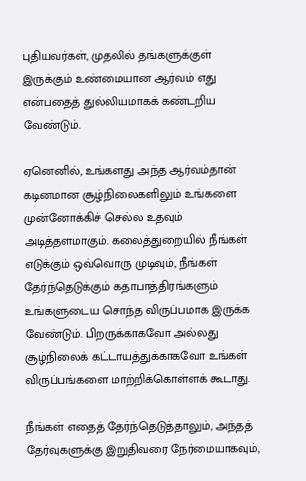புதியவர்கள், முதலில் தங்களுக்குள் இருக்கும் உண்மையான ஆர்வம் எது என்பதைத் துல்லியமாகக் கண்டறிய வேண்டும்.

ஏனெனில், உங்களது அந்த ஆர்வம்தான் கடினமான சூழ்நிலைகளிலும் உங்களை முன்னோக்கிச் செல்ல உதவும் அடித்தளமாகும். கலைத்துறையில் நீங்கள் எடுக்கும் ஒவ்வொரு முடிவும், நீங்கள் தேர்ந்தெடுக்கும் கதாபாத்திரங்களும் உங்களுடைய சொந்த விருப்பமாக இருக்க வேண்டும். பிறருக்காகவோ அல்லது சூழ்நிலைக் கட்டாயத்துக்காகவோ உங்கள் விருப்பங்களை மாற்றிக்கொள்ளக் கூடாது.

நீங்கள் எதைத் தேர்ந்தெடுத்தாலும், அந்தத் தேர்வுகளுக்கு இறுதிவரை நேர்மையாகவும்,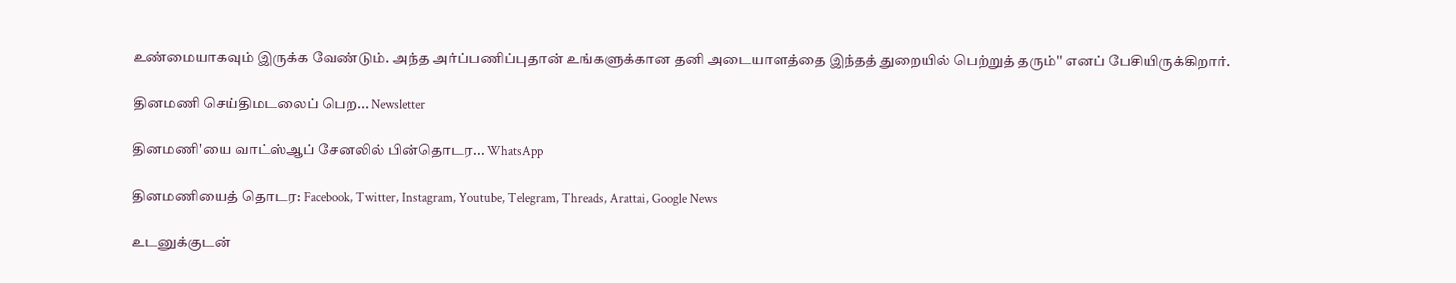உண்மையாகவும் இருக்க வேண்டும். அந்த அர்ப்பணிப்புதான் உங்களுக்கான தனி அடையாளத்தை இந்தத் துறையில் பெற்றுத் தரும்'' எனப் பேசியிருக்கிறார்.

தினமணி செய்திமடலைப் பெற... Newsletter

தினமணி'யை வாட்ஸ்ஆப் சேனலில் பின்தொடர... WhatsApp

தினமணியைத் தொடர: Facebook, Twitter, Instagram, Youtube, Telegram, Threads, Arattai, Google News

உடனுக்குடன்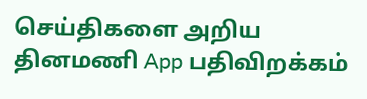செய்திகளை அறிய தினமணி App பதிவிறக்கம்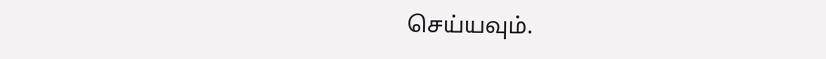செய்யவும்.